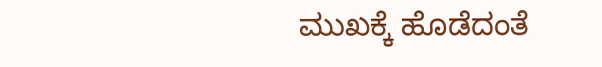ಮುಖಕ್ಕೆ ಹೊಡೆದಂತೆ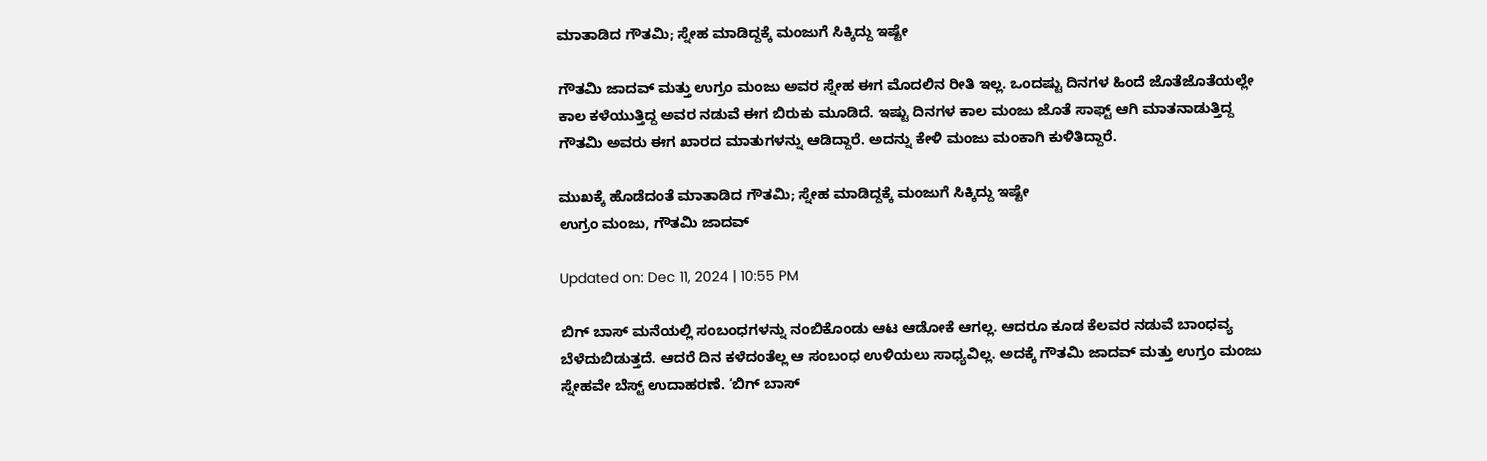ಮಾತಾಡಿದ ಗೌತಮಿ; ಸ್ನೇಹ ಮಾಡಿದ್ದಕ್ಕೆ ಮಂಜುಗೆ ಸಿಕ್ಕಿದ್ದು ಇಷ್ಟೇ

ಗೌತಮಿ ಜಾದವ್ ಮತ್ತು ಉಗ್ರಂ ಮಂಜು ಅವರ ಸ್ನೇಹ ಈಗ ಮೊದಲಿನ ರೀತಿ ಇಲ್ಲ. ಒಂದಷ್ಟು ದಿನಗಳ ಹಿಂದೆ ಜೊತೆಜೊತೆಯಲ್ಲೇ ಕಾಲ ಕಳೆಯುತ್ತಿದ್ದ ಅವರ ನಡುವೆ ಈಗ ಬಿರುಕು ಮೂಡಿದೆ. ಇಷ್ಟು ದಿನಗಳ ಕಾಲ ಮಂಜು ಜೊತೆ ಸಾಫ್ಟ್ ಆಗಿ ಮಾತನಾಡುತ್ತಿದ್ದ ಗೌತಮಿ ಅವರು ಈಗ ಖಾರದ ಮಾತುಗಳನ್ನು ಆಡಿದ್ದಾರೆ. ಅದನ್ನು ಕೇಳಿ ಮಂಜು ಮಂಕಾಗಿ ಕುಳಿತಿದ್ದಾರೆ.

ಮುಖಕ್ಕೆ ಹೊಡೆದಂತೆ ಮಾತಾಡಿದ ಗೌತಮಿ; ಸ್ನೇಹ ಮಾಡಿದ್ದಕ್ಕೆ ಮಂಜುಗೆ ಸಿಕ್ಕಿದ್ದು ಇಷ್ಟೇ
ಉಗ್ರಂ ಮಂಜು, ಗೌತಮಿ ಜಾದವ್

Updated on: Dec 11, 2024 | 10:55 PM

ಬಿಗ್ ಬಾಸ್ ಮನೆಯಲ್ಲಿ ಸಂಬಂಧಗಳನ್ನು ನಂಬಿಕೊಂಡು ಆಟ ಆಡೋಕೆ ಆಗಲ್ಲ. ಆದರೂ ಕೂಡ ಕೆಲವರ ನಡುವೆ ಬಾಂಧವ್ಯ ಬೆಳೆದುಬಿಡುತ್ತದೆ. ಆದರೆ ದಿನ ಕಳೆದಂತೆಲ್ಲ ಆ ಸಂಬಂಧ ಉಳಿಯಲು ಸಾಧ್ಯವಿಲ್ಲ. ಅದಕ್ಕೆ ಗೌತಮಿ ಜಾದವ್ ಮತ್ತು ಉಗ್ರಂ ಮಂಜು ಸ್ನೇಹವೇ ಬೆಸ್ಟ್ ಉದಾಹರಣೆ. ‘ಬಿಗ್ ಬಾಸ್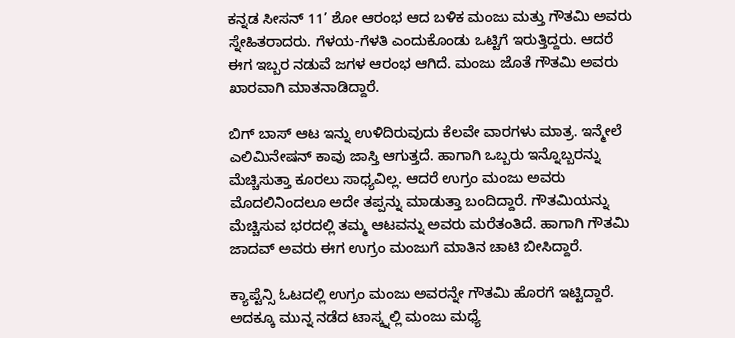ಕನ್ನಡ ಸೀಸನ್ 11’ ಶೋ ಆರಂಭ ಆದ ಬಳಿಕ ಮಂಜು ಮತ್ತು ಗೌತಮಿ ಅವರು ಸ್ನೇಹಿತರಾದರು. ಗೆಳಯ-ಗೆಳತಿ ಎಂದುಕೊಂಡು ಒಟ್ಟಿಗೆ ಇರುತ್ತಿದ್ದರು. ಆದರೆ ಈಗ ಇಬ್ಬರ ನಡುವೆ ಜಗಳ ಆರಂಭ ಆಗಿದೆ. ಮಂಜು ಜೊತೆ ಗೌತಮಿ ಅವರು ಖಾರವಾಗಿ ಮಾತನಾಡಿದ್ದಾರೆ.

ಬಿಗ್ ಬಾಸ್ ಆಟ ಇನ್ನು ಉಳಿದಿರುವುದು ಕೆಲವೇ ವಾರಗಳು ಮಾತ್ರ. ಇನ್ಮೇಲೆ ಎಲಿಮಿನೇಷನ್ ಕಾವು ಜಾಸ್ತಿ ಆಗುತ್ತದೆ. ಹಾಗಾಗಿ ಒಬ್ಬರು ಇನ್ನೊಬ್ಬರನ್ನು ಮೆಚ್ಚಿಸುತ್ತಾ ಕೂರಲು ಸಾಧ್ಯವಿಲ್ಲ. ಆದರೆ ಉಗ್ರಂ ಮಂಜು ಅವರು ಮೊದಲಿನಿಂದಲೂ ಅದೇ ತಪ್ಪನ್ನು ಮಾಡುತ್ತಾ ಬಂದಿದ್ದಾರೆ. ಗೌತಮಿಯನ್ನು ಮೆಚ್ಚಿಸುವ ಭರದಲ್ಲಿ ತಮ್ಮ ಆಟವನ್ನು ಅವರು ಮರೆತಂತಿದೆ. ಹಾಗಾಗಿ ಗೌತಮಿ ಜಾದವ್ ಅವರು ಈಗ ಉಗ್ರಂ ಮಂಜುಗೆ ಮಾತಿನ ಚಾಟಿ ಬೀಸಿದ್ದಾರೆ.

ಕ್ಯಾಪ್ಟೆನ್ಸಿ ಓಟದಲ್ಲಿ ಉಗ್ರಂ ಮಂಜು ಅವರನ್ನೇ ಗೌತಮಿ ಹೊರಗೆ ಇಟ್ಟಿದ್ದಾರೆ. ಅದಕ್ಕೂ ಮುನ್ನ ನಡೆದ ಟಾಸ್ಕ್ನಲ್ಲಿ ಮಂಜು ಮಧ್ಯೆ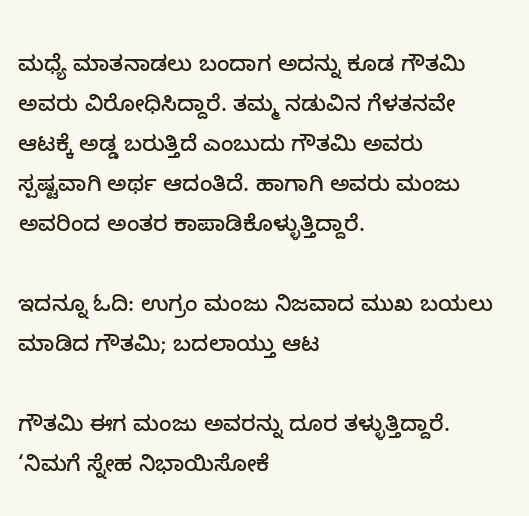ಮಧ್ಯೆ ಮಾತನಾಡಲು ಬಂದಾಗ ಅದನ್ನು ಕೂಡ ಗೌತಮಿ ಅವರು ವಿರೋಧಿಸಿದ್ದಾರೆ. ತಮ್ಮ ನಡುವಿನ ಗೆಳತನವೇ ಆಟಕ್ಕೆ ಅಡ್ಡ ಬರುತ್ತಿದೆ ಎಂಬುದು ಗೌತಮಿ ಅವರು ಸ್ಪಷ್ಟವಾಗಿ ಅರ್ಥ ಆದಂತಿದೆ. ಹಾಗಾಗಿ ಅವರು ಮಂಜು ಅವರಿಂದ ಅಂತರ ಕಾಪಾಡಿಕೊಳ್ಳುತ್ತಿದ್ದಾರೆ.

ಇದನ್ನೂ ಓದಿ: ಉಗ್ರಂ ಮಂಜು ನಿಜವಾದ ಮುಖ ಬಯಲು ಮಾಡಿದ ಗೌತಮಿ; ಬದಲಾಯ್ತು ಆಟ

ಗೌತಮಿ ಈಗ ಮಂಜು ಅವರನ್ನು ದೂರ ತಳ್ಳುತ್ತಿದ್ದಾರೆ. ‘ನಿಮಗೆ ಸ್ನೇಹ ನಿಭಾಯಿಸೋಕೆ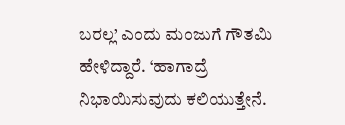ಬರಲ್ಲ’ ಎಂದು ಮಂಜುಗೆ ಗೌತಮಿ ಹೇಳಿದ್ದಾರೆ. ‘ಹಾಗಾದ್ರೆ ನಿಭಾಯಿಸುವುದು ಕಲಿಯುತ್ತೇನೆ.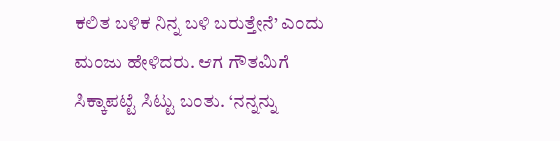ಕಲಿತ ಬಳಿಕ ನಿನ್ನ ಬಳಿ ಬರುತ್ತೇನೆ’ ಎಂದು ಮಂಜು ಹೇಳಿದರು. ಆಗ ಗೌತಮಿಗೆ ಸಿಕ್ಕಾಪಟ್ಟೆ ಸಿಟ್ಟು ಬಂತು. ‘ನನ್ನನ್ನು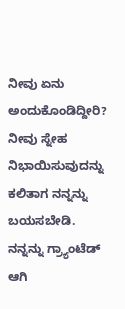ನೀವು ಏನು ಅಂದುಕೊಂಡಿದ್ದೀರಿ? ನೀವು ಸ್ನೇಹ ನಿಭಾಯಿಸುವುದನ್ನು ಕಲಿತಾಗ ನನ್ನನ್ನು ಬಯಸಬೇಡಿ. ನನ್ನನ್ನು ಗ್ರ್ಯಾಂಟೆಡ್ ಆಗಿ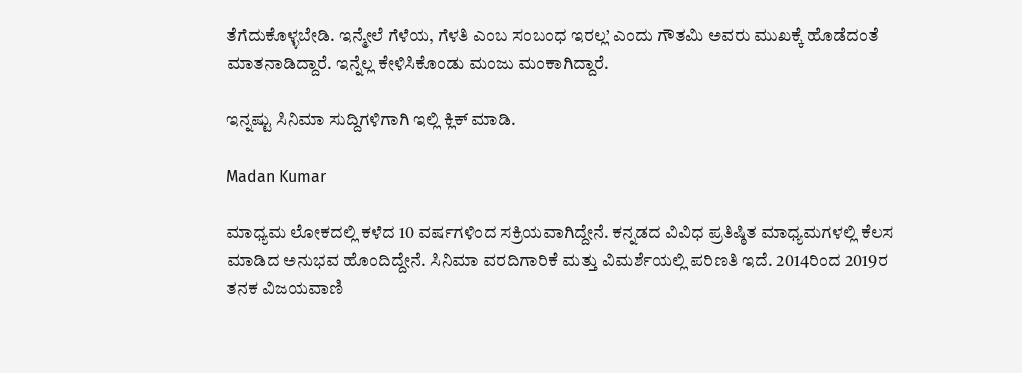ತೆಗೆದುಕೊಳ್ಳಬೇಡಿ. ಇನ್ಮೇಲೆ ಗೆಳೆಯ, ಗೆಳತಿ ಎಂಬ ಸಂಬಂಧ ಇರಲ್ಲ’ ಎಂದು ಗೌತಮಿ ಅವರು ಮುಖಕ್ಕೆ ಹೊಡೆದಂತೆ ಮಾತನಾಡಿದ್ದಾರೆ. ಇನ್ನೆಲ್ಲ ಕೇಳಿಸಿಕೊಂಡು ಮಂಜು ಮಂಕಾಗಿದ್ದಾರೆ.

ಇನ್ನಷ್ಟು ಸಿನಿಮಾ ಸುದ್ದಿಗಳಿಗಾಗಿ ಇಲ್ಲಿ ಕ್ಲಿಕ್ ಮಾಡಿ.

Madan Kumar

ಮಾಧ್ಯಮ ಲೋಕದಲ್ಲಿ ಕಳೆದ 10 ವರ್ಷಗಳಿಂದ ಸಕ್ರಿಯವಾಗಿದ್ದೇನೆ. ಕನ್ನಡದ ವಿವಿಧ ಪ್ರತಿಷ್ಠಿತ ಮಾಧ್ಯಮಗಳಲ್ಲಿ ಕೆಲಸ ಮಾಡಿದ ಅನುಭವ ಹೊಂದಿದ್ದೇನೆ. ಸಿನಿಮಾ ವರದಿಗಾರಿಕೆ ಮತ್ತು ವಿಮರ್ಶೆಯಲ್ಲಿ ಪರಿಣತಿ ಇದೆ. 2014ರಿಂದ 2019ರ ತನಕ ವಿಜಯವಾಣಿ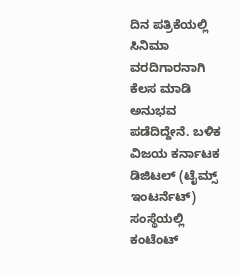ದಿನ ಪತ್ರಿಕೆಯಲ್ಲಿ ಸಿನಿಮಾ ವರದಿಗಾರನಾಗಿ ಕೆಲಸ ಮಾಡಿ ಅನುಭವ ಪಡೆದಿದ್ದೇನೆ. ಬಳಿಕ ವಿಜಯ ಕರ್ನಾಟಕ ಡಿಜಿಟಲ್ (ಟೈಮ್ಸ್ ಇಂಟರ್ನೆಟ್) ಸಂಸ್ಥೆಯಲ್ಲಿ ಕಂಟೆಂಟ್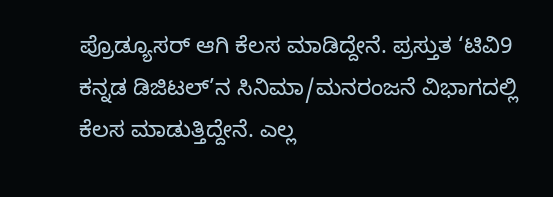ಪ್ರೊಡ್ಯೂಸರ್ ಆಗಿ ಕೆಲಸ ಮಾಡಿದ್ದೇನೆ. ಪ್ರಸ್ತುತ ‘ಟಿವಿ9 ಕನ್ನಡ ಡಿಜಿಟಲ್’ನ ಸಿನಿಮಾ/ಮನರಂಜನೆ ವಿಭಾಗದಲ್ಲಿ ಕೆಲಸ ಮಾಡುತ್ತಿದ್ದೇನೆ. ಎಲ್ಲ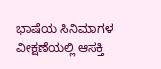ಭಾಷೆಯ ಸಿನಿಮಾಗಳ ವೀಕ್ಷಣೆಯಲ್ಲಿ ಆಸಕ್ತಿ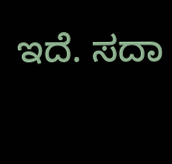ಇದೆ. ಸದಾ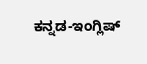ಕನ್ನಡ-ಇಂಗ್ಲಿಷ್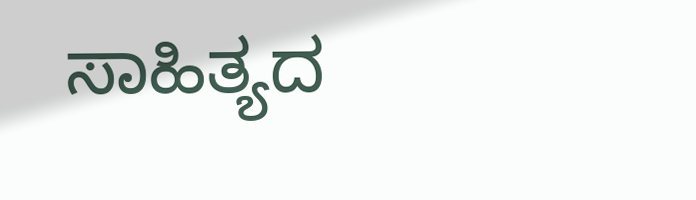ಸಾಹಿತ್ಯದ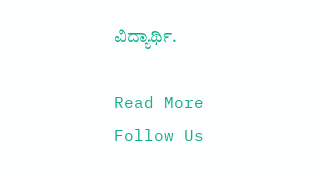ವಿದ್ಯಾರ್ಥಿ.

Read More
Follow Us